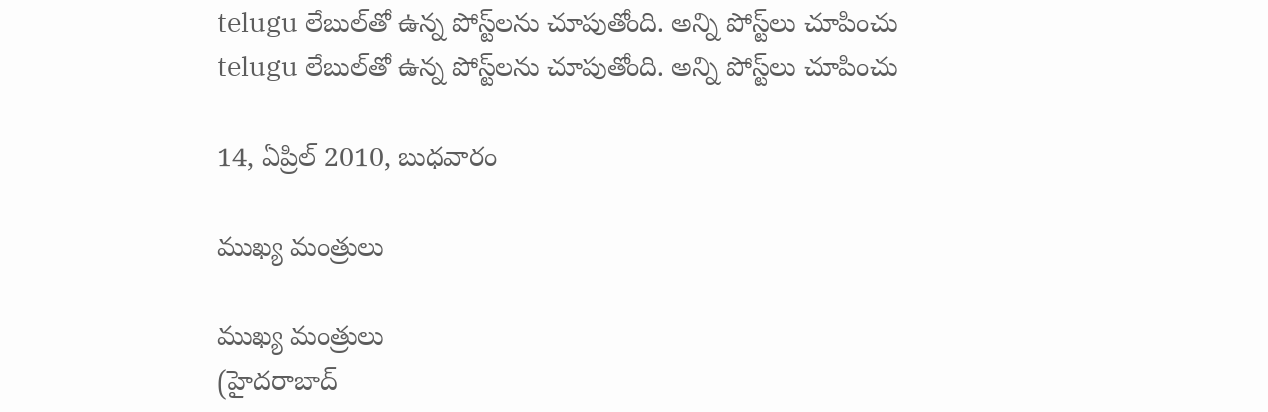telugu లేబుల్‌తో ఉన్న పోస్ట్‌లను చూపుతోంది. అన్ని పోస్ట్‌లు చూపించు
telugu లేబుల్‌తో ఉన్న పోస్ట్‌లను చూపుతోంది. అన్ని పోస్ట్‌లు చూపించు

14, ఏప్రిల్ 2010, బుధవారం

ముఖ్య మంత్రులు

ముఖ్య మంత్రులు
(హైదరాబాద్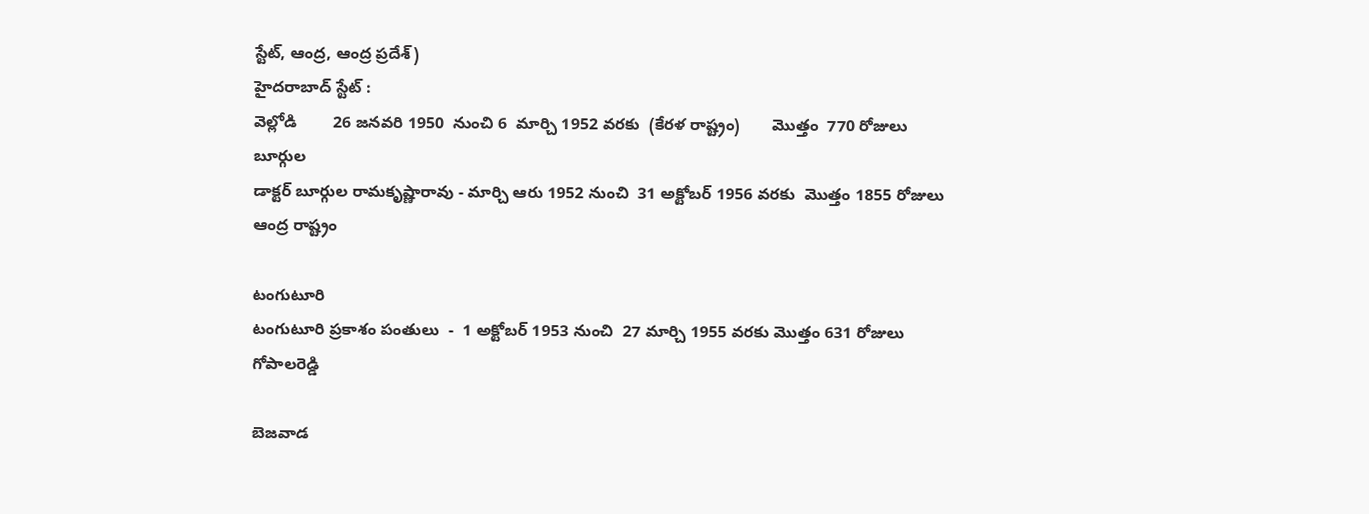స్టేట్, ఆంద్ర, ఆంద్ర ప్రదేశ్)
హైదరాబాద్ స్టేట్ :
వెల్లోడి        26 జనవరి 1950  నుంచి 6  మార్చి 1952 వరకు  (కేరళ రాష్ట్రం)       మొత్తం  770 రోజులు
బూర్గుల
డాక్టర్ బూర్గుల రామకృష్ణారావు - మార్చి ఆరు 1952 నుంచి  31 అక్టోబర్ 1956 వరకు  మొత్తం 1855 రోజులు
ఆంద్ర రాష్ట్రం

టంగుటూరి
టంగుటూరి ప్రకాశం పంతులు  -  1 అక్టోబర్ 1953 నుంచి  27 మార్చి 1955 వరకు మొత్తం 631 రోజులు
గోపాలరెడ్డి

బెజవాడ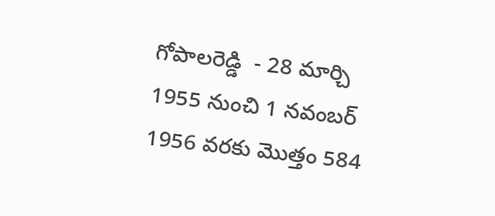గోపాలరెడ్డి  - 28 మార్చి 1955 నుంచి 1 నవంబర్ 1956 వరకు మొత్తం 584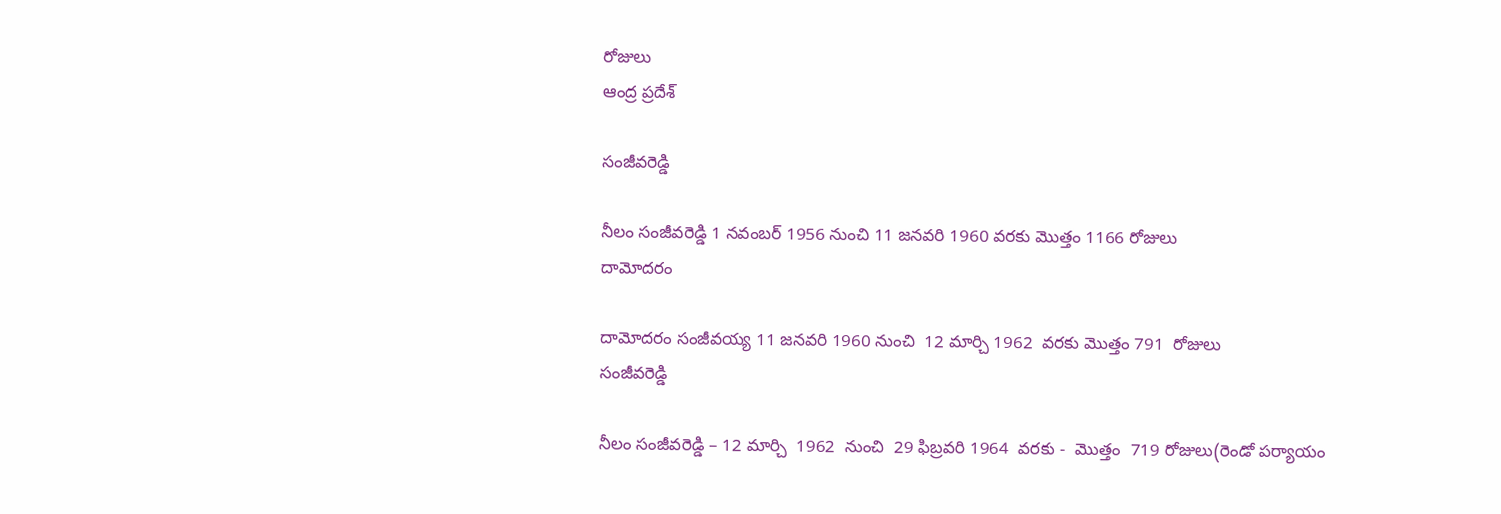రోజులు
ఆంద్ర ప్రదేశ్

సంజీవరెడ్డి

నీలం సంజీవరెడ్డి 1 నవంబర్ 1956 నుంచి 11 జనవరి 1960 వరకు మొత్తం 1166 రోజులు
దామోదరం

దామోదరం సంజీవయ్య 11 జనవరి 1960 నుంచి  12 మార్చి 1962  వరకు మొత్తం 791  రోజులు
సంజీవరెడ్డి

నీలం సంజీవరెడ్డి – 12 మార్చి  1962  నుంచి  29 ఫిబ్రవరి 1964  వరకు -  మొత్తం  719 రోజులు(రెండో పర్యాయం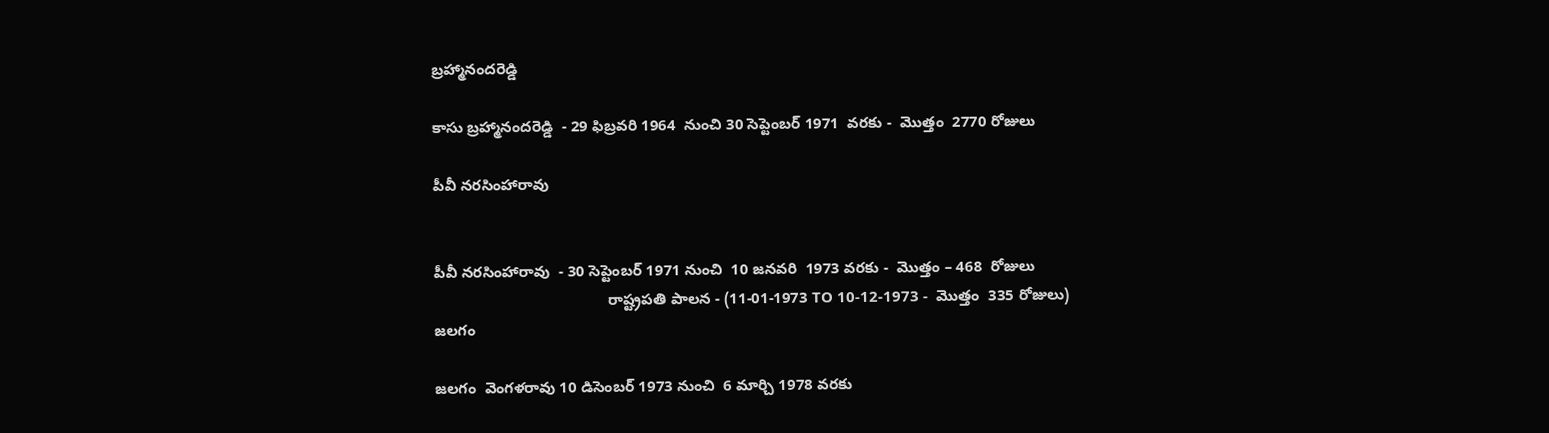బ్రహ్మానందరెడ్డి

కాసు బ్రహ్మానందరెడ్డి  - 29 ఫిబ్రవరి 1964  నుంచి 30 సెప్టెంబర్ 1971  వరకు -  మొత్తం  2770 రోజులు

పీవీ నరసింహారావు


పీవీ నరసింహారావు  - 30 సెప్టెంబర్ 1971 నుంచి  10 జనవరి  1973 వరకు -  మొత్తం – 468  రోజులు
                                         రాష్ట్రపతి పాలన - (11-01-1973 TO 10-12-1973 -  మొత్తం  335 రోజులు)
జలగం

జలగం  వెంగళరావు 10 డిసెంబర్ 1973 నుంచి  6 మార్చి 1978 వరకు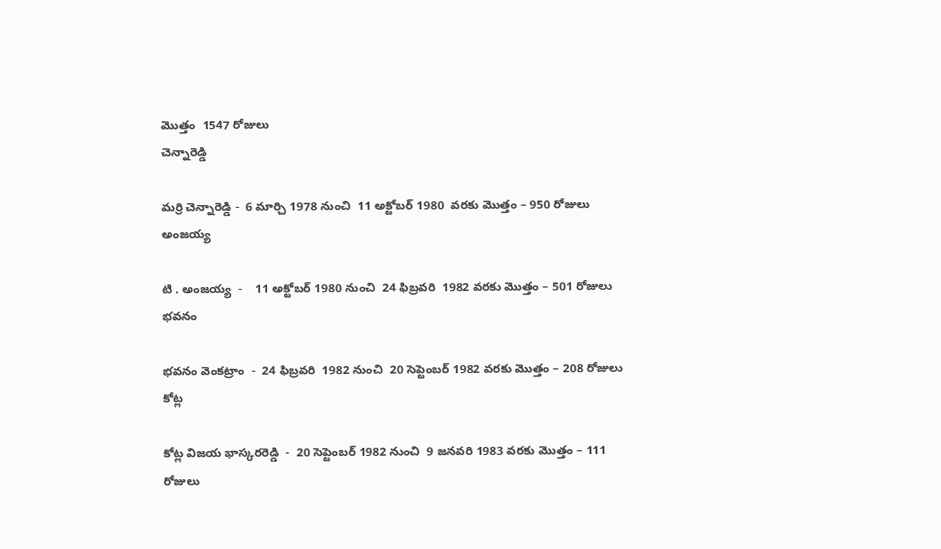మొత్తం  1547 రోజులు
చెన్నారెడ్డి

మర్రి చెన్నారెడ్డి -  6 మార్చి 1978 నుంచి  11 అక్టోబర్ 1980  వరకు మొత్తం – 950 రోజులు
అంజయ్య

టి . అంజయ్య  -    11 అక్టోబర్ 1980 నుంచి  24 ఫిబ్రవరి  1982 వరకు మొత్తం – 501 రోజులు
భవనం

భవనం వెంకట్రాం  -  24 ఫిబ్రవరి  1982 నుంచి  20 సెప్టెంబర్ 1982 వరకు మొత్తం – 208 రోజులు
కోట్ల

కోట్ల విజయ భాస్కరరెడ్డి  -  20 సెప్టెంబర్ 1982 నుంచి  9 జనవరి 1983 వరకు మొత్తం – 111 రోజులు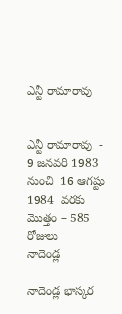ఎన్టీ రామారావు


ఎన్టీ రామారావు  -  9 జనవరి 1983 నుంచి  16 ఆగష్టు 1984  వరకు మొత్తం – 585 రోజులు
నాదెండ్ల

నాదెండ్ల భాస్కర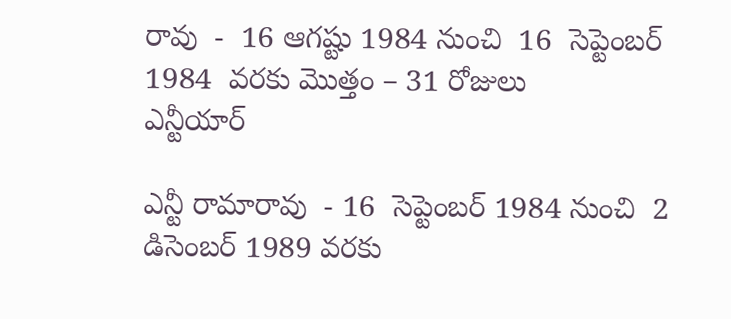రావు  -  16 ఆగష్టు 1984 నుంచి  16  సెప్టెంబర్ 1984  వరకు మొత్తం – 31 రోజులు
ఎన్టీయార్

ఎన్టీ రామారావు  - 16  సెప్టెంబర్ 1984 నుంచి  2 డిసెంబర్ 1989 వరకు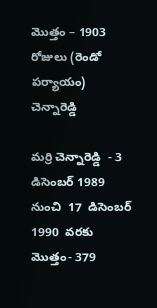మొత్తం – 1903 రోజులు (రెండో పర్యాయం)
చెన్నారెడ్డి

మర్రి చెన్నారెడ్డి  - 3 డిసెంబర్ 1989 నుంచి  17  డిసెంబర్  1990  వరకు మొత్తం- 379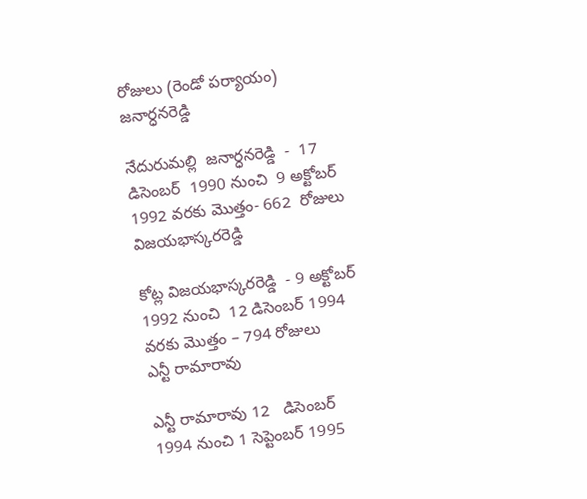రోజులు (రెండో పర్యాయం)
జనార్ధనరెడ్డి

నేదురుమల్లి  జనార్ధనరెడ్డి  -  17  డిసెంబర్  1990 నుంచి  9 అక్టోబర్  1992 వరకు మొత్తం- 662  రోజులు
విజయభాస్కరరెడ్డి

కోట్ల విజయభాస్కరరెడ్డి  - 9 అక్టోబర్  1992 నుంచి  12 డిసెంబర్ 1994  వరకు మొత్తం – 794 రోజులు
ఎన్టీ రామారావు

ఎన్టీ రామారావు 12   డిసెంబర్ 1994 నుంచి 1 సెప్టెంబర్ 1995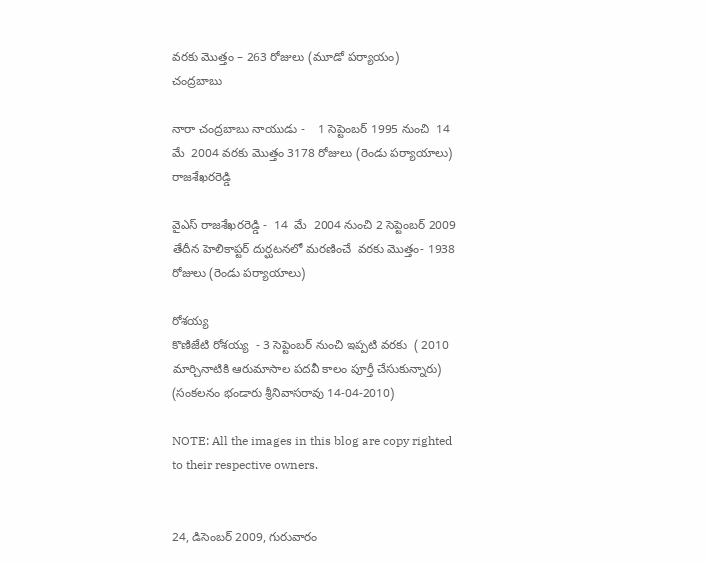వరకు మొత్తం – 263 రోజులు (మూడో పర్యాయం)
చంద్రబాబు

నారా చంద్రబాబు నాయుడు -    1 సెప్టెంబర్ 1995 నుంచి  14  మే  2004 వరకు మొత్తం 3178 రోజులు (రెండు పర్యాయాలు)
రాజశేఖరరెడ్డి

వైఎస్ రాజశేఖరరెడ్డి -  14  మే  2004 నుంచి 2 సెప్టెంబర్ 2009 తేదీన హెలికాప్టర్ దుర్ఘటనలో మరణించే  వరకు మొత్తం- 1938 రోజులు (రెండు పర్యాయాలు)

రోశయ్య
కొణిజేటి రోశయ్య  - 3 సెప్టెంబర్ నుంచి ఇప్పటి వరకు  ( 2010  మార్చినాటికి ఆరుమాసాల పదవీ కాలం పూర్తీ చేసుకున్నారు)
(సంకలనం భండారు శ్రీనివాసరావు 14-04-2010)

NOTE: All the images in this blog are copy righted to their respective owners.


24, డిసెంబర్ 2009, గురువారం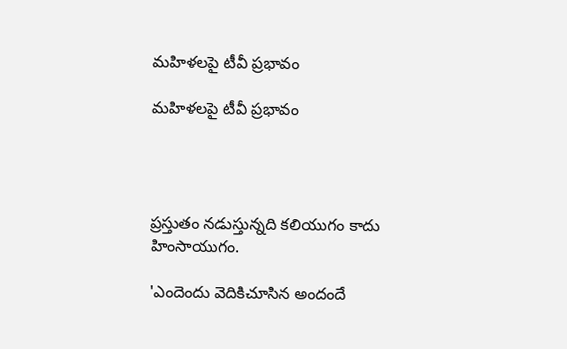మహిళలపై టీవీ ప్రభావం

మహిళలపై టీవీ ప్రభావం




ప్రస్తుతం నడుస్తున్నది కలియుగం కాదు హింసాయుగం.

'ఎందెందు వెదికిచూసిన అందందే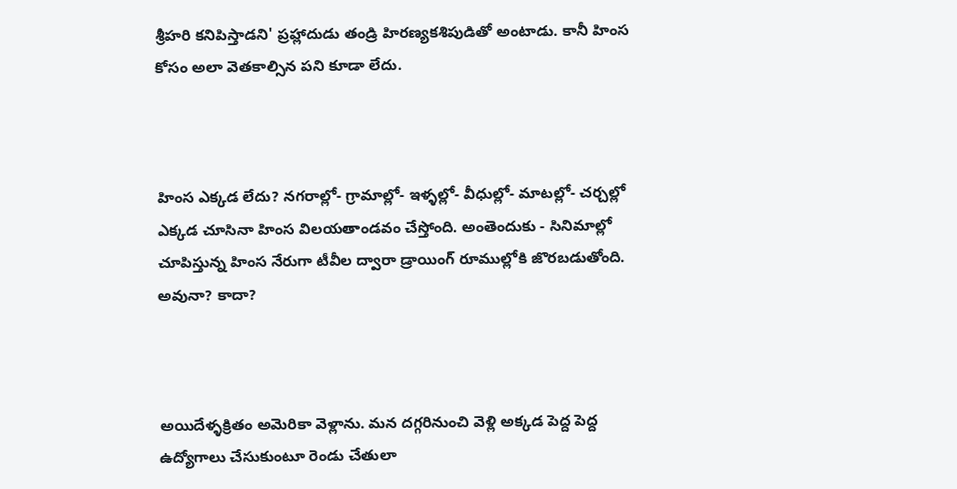శ్రీహరి కనిపిస్తాడని' ప్రహ్లాదుడు తండ్రి హిరణ్యకశిపుడితో అంటాడు. కానీ హింస కోసం అలా వెతకాల్సిన పని కూడా లేదు.



హింస ఎక్కడ లేదు? నగరాల్లో- గ్రామాల్లో- ఇళ్ళల్లో- వీధుల్లో- మాటల్లో- చర్చల్లో ఎక్కడ చూసినా హింస విలయతాండవం చేస్తోంది. అంతెందుకు - సినిమాల్లో చూపిస్తున్న హింస నేరుగా టీవీల ద్వారా డ్రాయింగ్ రూముల్లోకి జొరబడుతోంది. అవునా? కాదా?



అయిదేళ్ళక్రితం అమెరికా వెళ్లాను. మన దగ్గరినుంచి వెళ్లి అక్కడ పెద్ద పెద్ద ఉద్యోగాలు చేసుకుంటూ రెండు చేతులా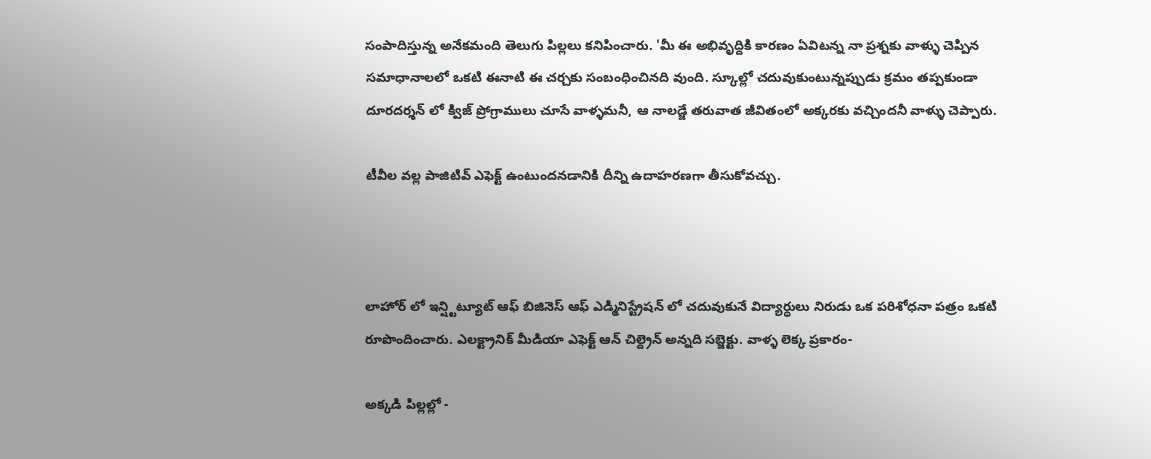సంపాదిస్తున్న అనేకమంది తెలుగు పిల్లలు కనిపించారు. 'మీ ఈ అభివృద్దికి కారణం ఏవిటన్న నా ప్రశ్నకు వాళ్ళు చెప్పిన సమాధానాలలో ఒకటి ఈనాటి ఈ చర్చకు సంబంధించినది వుంది. స్కూల్లో చదువుకుంటున్నప్పుడు క్రమం తప్పకుండా దూరదర్శన్ లో క్విజ్ ప్రోగ్రాములు చూసే వాళ్ళమనీ, ఆ నాలడ్జే తరువాత జీవితంలో అక్కరకు వచ్చిందనీ వాళ్ళు చెప్పారు.

టీవీల వల్ల పాజిటివ్ ఎఫెక్ట్ ఉంటుందనడానికి దీన్ని ఉదాహరణగా తీసుకోవచ్చు.



లాహోర్ లో ఇన్ష్టిట్యూట్ ఆఫ్ బిజినెస్ ఆఫ్ ఎడ్మినిస్ట్రేషన్ లో చదువుకునే విద్యార్ధులు నిరుడు ఒక పరిశోధనా పత్రం ఒకటి రూపొందించారు. ఎలక్ట్రానిక్ మీడియా ఎఫెక్ట్ ఆన్ చిల్ద్రెన్ అన్నది సబ్జెక్టు. వాళ్ళ లెక్క ప్రకారం-

అక్కడి పిల్లల్లో -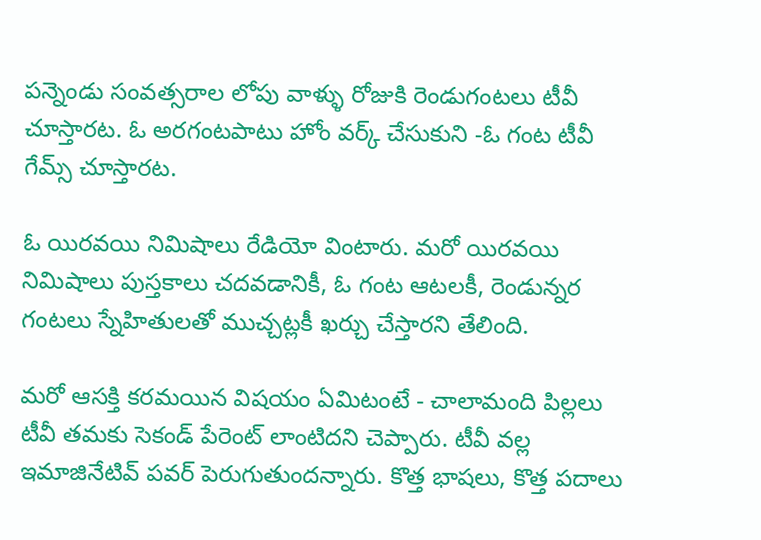పన్నెండు సంవత్సరాల లోపు వాళ్ళు రోజుకి రెండుగంటలు టీవీ చూస్తారట. ఓ అరగంటపాటు హోం వర్క్ చేసుకుని -ఓ గంట టీవీ గేమ్స్ చూస్తారట.

ఓ యిరవయి నిమిషాలు రేడియో వింటారు. మరో యిరవయి నిమిషాలు పుస్తకాలు చదవడానికీ, ఓ గంట ఆటలకీ, రెండున్నర గంటలు స్నేహితులతో ముచ్చట్లకీ ఖర్చు చేస్తారని తేలింది.

మరో ఆసక్తి కరమయిన విషయం ఏమిటంటే - చాలామంది పిల్లలు టీవీ తమకు సెకండ్ పేరెంట్ లాంటిదని చెప్పారు. టీవీ వల్ల ఇమాజినేటివ్ పవర్ పెరుగుతుందన్నారు. కొత్త భాషలు, కొత్త పదాలు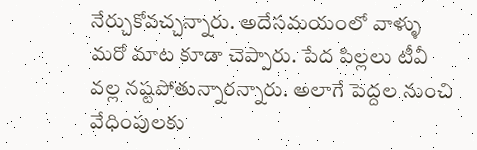నేర్చుకోవచ్చన్నారు. అదేసమయంలో వాళ్ళు మరో మాట కూడా చెప్పారు. పేద పిల్లలు టీవీ వల్ల నష్టపోతున్నారన్నారు. అలాగే పెద్దల నుంచి వేధింపులకు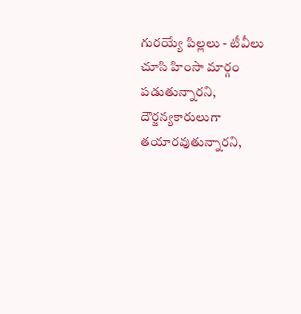గురయ్యే పిల్లలు - టీవీలు చూసి హింసా మార్గం పడుతున్నారని, దౌర్జన్యకారులుగా తయారవుతున్నారని,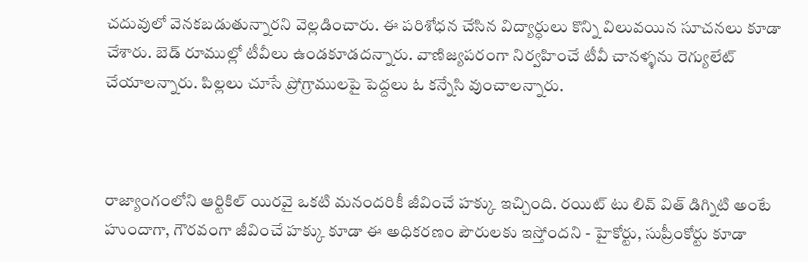చదువులో వెనకబడుతున్నారని వెల్లడించారు. ఈ పరిశోధన చేసిన విద్యార్ధులు కొన్ని విలువయిన సూచనలు కూడా చేశారు. బెడ్ రూముల్లో టీవీలు ఉండకూడదన్నారు. వాణిజ్యపరంగా నిర్వహించే టీవీ చానళ్ళను రెగ్యులేట్ చేయాలన్నారు. పిల్లలు చూసే ప్రోగ్రాములపై పెద్దలు ఓ కన్నేసి వుంచాలన్నారు.



రాజ్యాంగంలోని ఆర్టికిల్ యిరవై ఒకటి మనందరికీ జీవించే హక్కు ఇచ్చింది. రయిట్ టు లివ్ విత్ డిగ్నిటి అంటే హుందాగా, గౌరవంగా జీవించే హక్కు కూడా ఈ అధికరణం పౌరులకు ఇస్తోందని - హైకోర్టు, సుప్రీంకోర్టు కూడా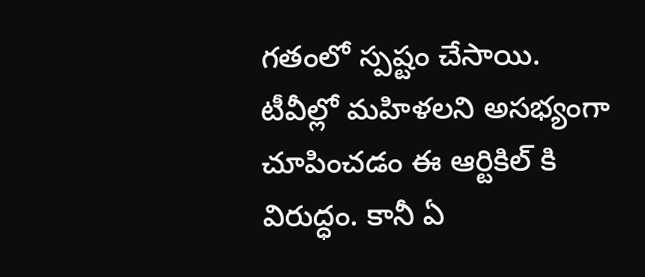గతంలో స్పష్టం చేసాయి. టీవీల్లో మహిళలని అసభ్యంగా చూపించడం ఈ ఆర్టికిల్ కి విరుద్ధం. కానీ ఏ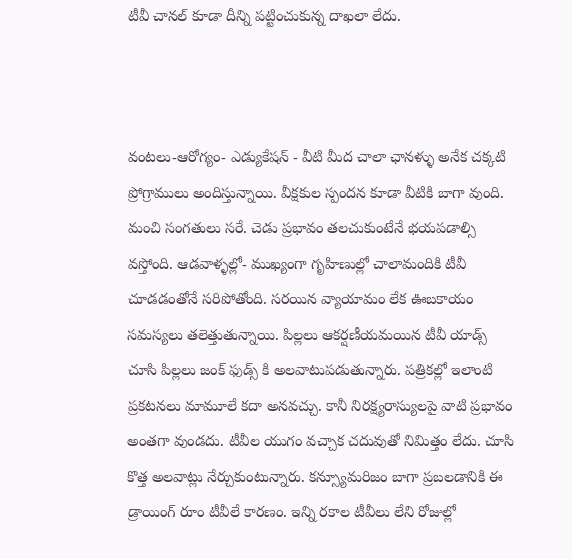టీవీ చానల్ కూడా దీన్ని పట్టించుకున్న దాఖలా లేదు.



వంటలు-ఆరోగ్యం- ఎడ్యుకేషన్ - వీటి మీద చాలా ఛానళ్ళు అనేక చక్కటి ప్రోగ్రాములు అందిస్తున్నాయి. వీక్షకుల స్పందన కూడా వీటికి బాగా వుంది. మంచి సంగతులు సరే. చెడు ప్రభావం తలచుకుంటేనే భయపడాల్సి వస్తోంది. ఆడవాళ్ళల్లో- ముఖ్యంగా గృహిణుల్లో చాలామందికి టీవీ చూడడంతోనే సరిపోతోంది. సరయిన వ్యాయామం లేక ఊబకాయం సమస్యలు తలెత్తుతున్నాయి. పిల్లలు ఆకర్షణీయమయిన టీవీ యాడ్స్ చూసి పిల్లలు జంక్ ఫుడ్స్ కి అలవాటుపడుతున్నారు. పత్రికల్లో ఇలాంటి ప్రకటనలు మామూలే కదా అనవచ్చు. కానీ నిరక్ష్యరాస్యులపై వాటి ప్రభావం అంతగా వుండదు. టీవీల యుగం వచ్చాక చదువుతో నిమిత్తం లేదు. చూసి కొత్త అలవాట్లు నేర్చుకుంటున్నారు. కన్స్యూమరిజం బాగా ప్రబలడానికి ఈ డ్రాయింగ్ రూం టీవీలే కారణం. ఇన్ని రకాల టీవీలు లేని రోజుల్లో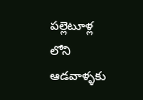పల్లెటూళ్ల లోని ఆడవాళ్ళకు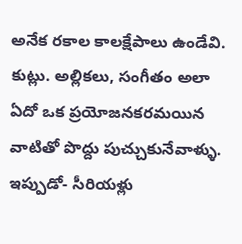అనేక రకాల కాలక్షేపాలు ఉండేవి. కుట్లు. అల్లికలు, సంగీతం అలా ఏదో ఒక ప్రయోజనకరమయిన వాటితో పొద్దు పుచ్చుకునేవాళ్ళు. ఇప్పుడో- సీరియళ్లు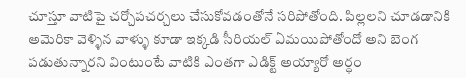చూస్తూ వాటిపై చర్చోపచర్చలు చేసుకోవడంతోనే సరిపోతోంది. పిల్లలని చూడడానికి అమెరికా వెళ్ళిన వాళ్ళు కూడా ఇక్కడి సీరియల్ ఏమయిపోతోందో అని బెంగ పడుతున్నారని వింటుంటే వాటికి ఎంతగా ఎడిక్ట్ అయ్యారో అర్ధం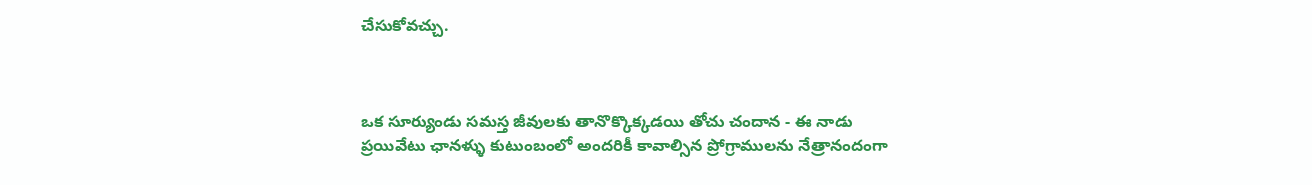చేసుకోవచ్చు.



ఒక సూర్యుండు సమస్త జీవులకు తానొక్కొక్కడయి తోచు చందాన - ఈ నాడు ప్రయివేటు ఛానళ్ళు కుటుంబంలో అందరికీ కావాల్సిన ప్రోగ్రాములను నేత్రానందంగా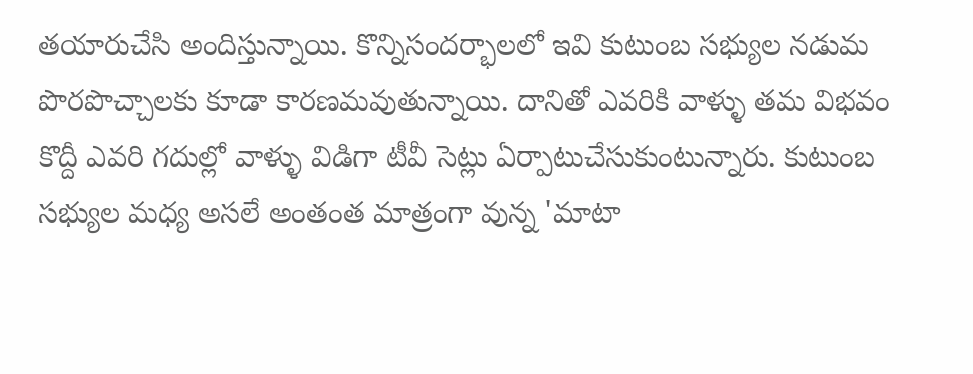తయారుచేసి అందిస్తున్నాయి. కొన్నిసందర్భాలలో ఇవి కుటుంబ సభ్యుల నడుమ పొరపొచ్చాలకు కూడా కారణమవుతున్నాయి. దానితో ఎవరికి వాళ్ళు తమ విభవం కొద్దీ ఎవరి గదుల్లో వాళ్ళు విడిగా టీవీ సెట్లు ఏర్పాటుచేసుకుంటున్నారు. కుటుంబ సభ్యుల మధ్య అసలే అంతంత మాత్రంగా వున్న 'మాటా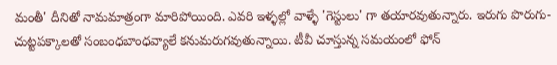మంతీ' దీనితో నామమాత్రంగా మారిపోయింది. ఎవరి ఇళ్ళల్లో వాళ్ళే 'గెస్టులు' గా తయారవుతున్నారు. ఇరుగు పొరుగు- చుట్టపక్కాలతో సంబంధబాంధవ్యాలే కనుమరుగవుతున్నాయి. టీవీ చూస్తున్న సమయంలో ఫోన్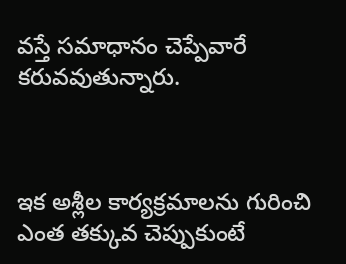వస్తే సమాధానం చెప్పేవారే కరువవుతున్నారు.



ఇక అశ్లీల కార్యక్రమాలను గురించి ఎంత తక్కువ చెప్పుకుంటే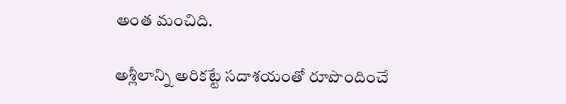అంత మంచిది.

అశ్లీలాన్ని అరికట్టే సదాశయంతో రూపొందించే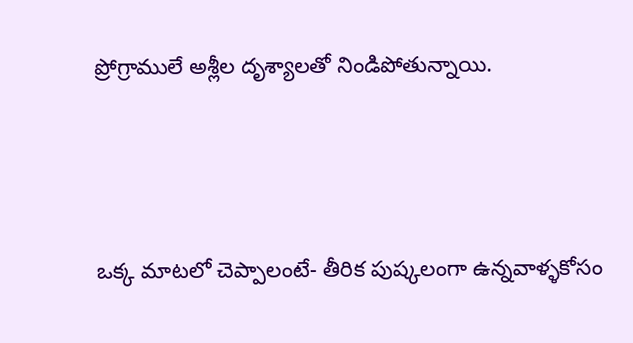ప్రోగ్రాములే అశ్లీల దృశ్యాలతో నిండిపోతున్నాయి.



ఒక్క మాటలో చెప్పాలంటే- తీరిక పుష్కలంగా ఉన్నవాళ్ళకోసం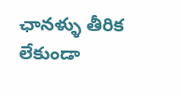ఛానళ్ళు తీరిక లేకుండా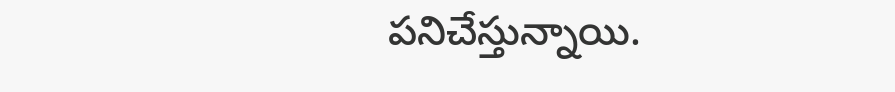పనిచేస్తున్నాయి.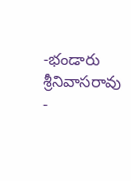-భండారు శ్రీనివాసరావు -